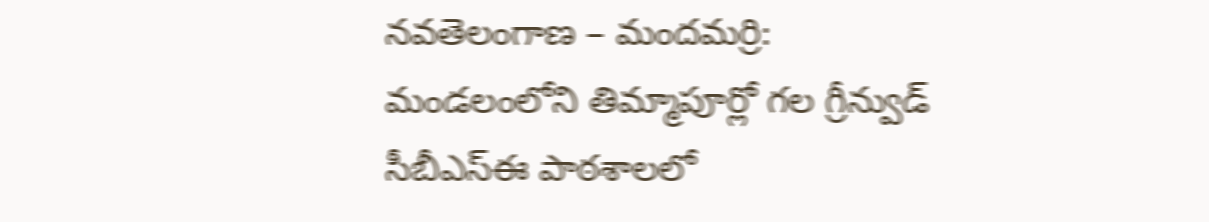నవతెలంగాణ – మందమర్రి: మండలంలోని తిమ్మాపూర్లో గల గ్రీన్వుడ్ సీబీఎస్ఈ పాఠశాలలో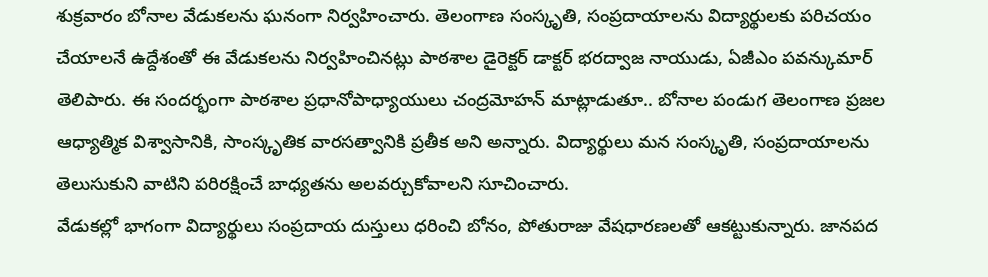శుక్రవారం బోనాల వేడుకలను ఘనంగా నిర్వహించారు. తెలంగాణ సంస్కృతి, సంప్రదాయాలను విద్యార్థులకు పరిచయం చేయాలనే ఉద్దేశంతో ఈ వేడుకలను నిర్వహించినట్లు పాఠశాల డైరెక్టర్ డాక్టర్ భరద్వాజ నాయుడు, ఏజీఎం పవన్కుమార్ తెలిపారు. ఈ సందర్భంగా పాఠశాల ప్రధానోపాధ్యాయులు చంద్రమోహన్ మాట్లాడుతూ.. బోనాల పండుగ తెలంగాణ ప్రజల ఆధ్యాత్మిక విశ్వాసానికి, సాంస్కృతిక వారసత్వానికి ప్రతీక అని అన్నారు. విద్యార్థులు మన సంస్కృతి, సంప్రదాయాలను తెలుసుకుని వాటిని పరిరక్షించే బాధ్యతను అలవర్చుకోవాలని సూచించారు.
వేడుకల్లో భాగంగా విద్యార్థులు సంప్రదాయ దుస్తులు ధరించి బోనం, పోతురాజు వేషధారణలతో ఆకట్టుకున్నారు. జానపద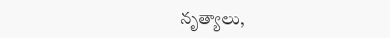నృత్యాలు,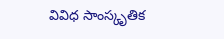వివిధ సాంస్కృతిక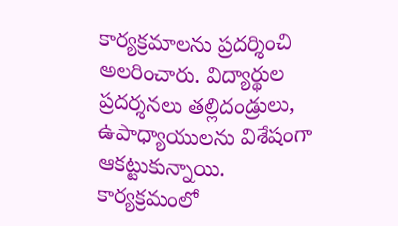కార్యక్రమాలను ప్రదర్శించి అలరించారు. విద్యార్థుల ప్రదర్శనలు తల్లిదండ్రులు, ఉపాధ్యాయులను విశేషంగా ఆకట్టుకున్నాయి. కార్యక్రమంలో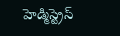హెడ్మిస్ట్రెస్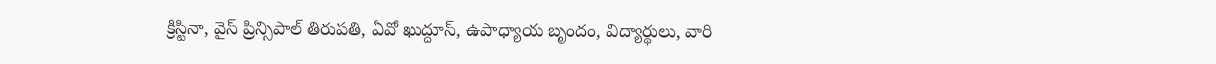క్రిస్టినా, వైస్ ప్రిన్సిపాల్ తిరుపతి, ఏవో ఖుద్దూస్, ఉపాధ్యాయ బృందం, విద్యార్థులు, వారి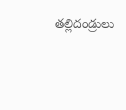తల్లిదండ్రులు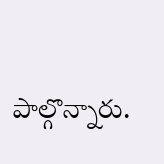పాల్గొన్నారు.